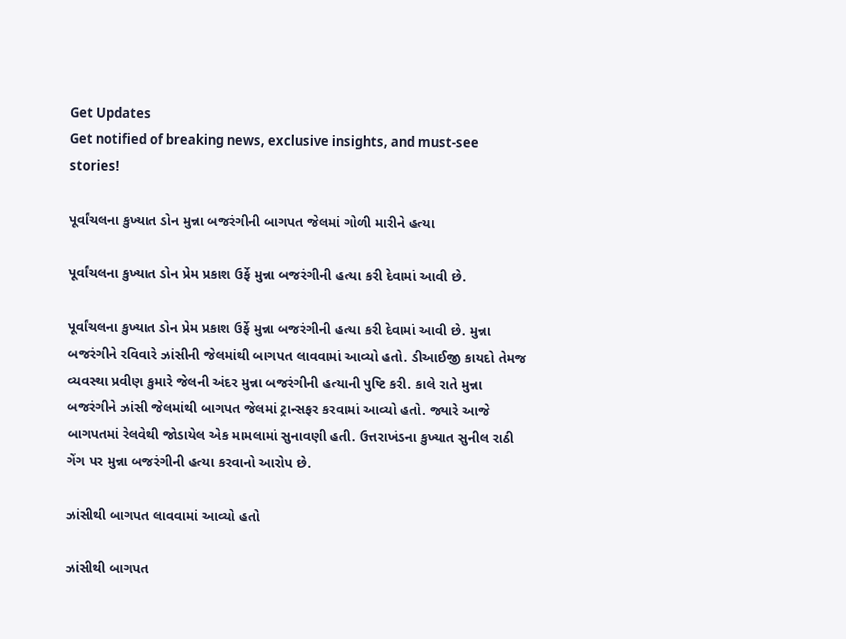Get Updates
Get notified of breaking news, exclusive insights, and must-see stories!

પૂર્વાંચલના કુખ્યાત ડોન મુન્ના બજરંગીની બાગપત જેલમાં ગોળી મારીને હત્યા

પૂર્વાંચલના કુખ્યાત ડોન પ્રેમ પ્રકાશ ઉર્ફે મુન્ના બજરંગીની હત્યા કરી દેવામાં આવી છે.

પૂર્વાંચલના કુખ્યાત ડોન પ્રેમ પ્રકાશ ઉર્ફે મુન્ના બજરંગીની હત્યા કરી દેવામાં આવી છે. મુન્ના બજરંગીને રવિવારે ઝાંસીની જેલમાંથી બાગપત લાવવામાં આવ્યો હતો. ડીઆઈજી કાયદો તેમજ વ્યવસ્થા પ્રવીણ કુમારે જેલની અંદર મુન્ના બજરંગીની હત્યાની પુષ્ટિ કરી. કાલે રાતે મુન્ના બજરંગીને ઝાંસી જેલમાંથી બાગપત જેલમાં ટ્રાન્સફર કરવામાં આવ્યો હતો. જ્યારે આજે બાગપતમાં રેલવેથી જોડાયેલ એક મામલામાં સુનાવણી હતી. ઉત્તરાખંડના કુખ્યાત સુનીલ રાઠી ગેંગ પર મુન્ના બજરંગીની હત્યા કરવાનો આરોપ છે.

ઝાંસીથી બાગપત લાવવામાં આવ્યો હતો

ઝાંસીથી બાગપત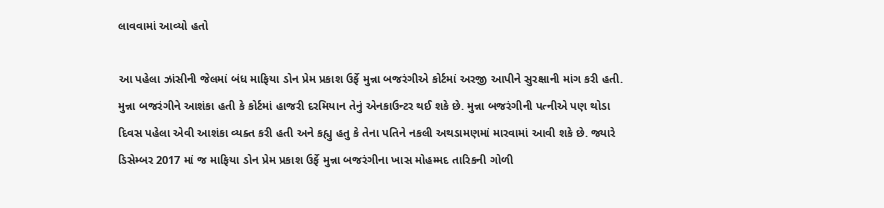લાવવામાં આવ્યો હતો

આ પહેલા ઝાંસીની જેલમાં બંધ માફિયા ડોન પ્રેમ પ્રકાશ ઉર્ફે મુન્ના બજરંગીએ કોર્ટમાં અરજી આપીને સુરક્ષાની માંગ કરી હતી. મુન્ના બજરંગીને આશંકા હતી કે કોર્ટમાં હાજરી દરમિયાન તેનું એનકાઉન્ટર થઈ શકે છે. મુન્ના બજરંગીની પત્નીએ પણ થોડા દિવસ પહેલા એવી આશંકા વ્યક્ત કરી હતી અને કહ્યુ હતુ કે તેના પતિને નકલી અથડામણમાં મારવામાં આવી શકે છે. જ્યારે ડિસેમ્બર 2017 માં જ માફિયા ડોન પ્રેમ પ્રકાશ ઉર્ફે મુન્ના બજરંગીના ખાસ મોહમ્મદ તારિકની ગોળી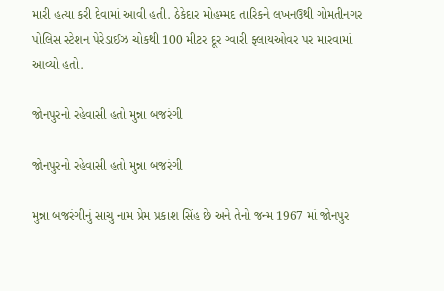મારી હત્યા કરી દેવામાં આવી હતી. ઠેકેદાર મોહમ્મદ તારિકને લખનઉથી ગોમતીનગર પોલિસ સ્ટેશન પેરેડાઈઝ ચોકથી 100 મીટર દૂર ગ્વારી ફ્લાયઓવર પર મારવામાં આવ્યો હતો.

જોનપુરનો રહેવાસી હતો મુન્ના બજરંગી

જોનપુરનો રહેવાસી હતો મુન્ના બજરંગી

મુન્ના બજરંગીનું સાચુ નામ પ્રેમ પ્રકાશ સિંહ છે અને તેનો જન્મ 1967 માં જોનપુર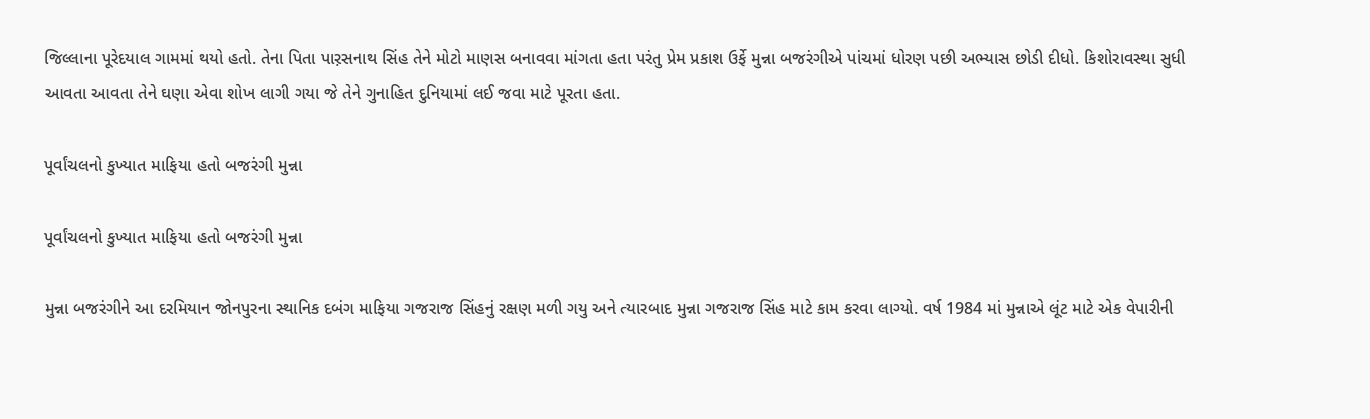જિલ્લાના પૂરેદયાલ ગામમાં થયો હતો. તેના પિતા પાર઼સનાથ સિંહ તેને મોટો માણસ બનાવવા માંગતા હતા પરંતુ પ્રેમ પ્રકાશ ઉર્ફે મુન્ના બજરંગીએ પાંચમાં ધોરણ પછી અભ્યાસ છોડી દીધો. કિશોરાવસ્થા સુધી આવતા આવતા તેને ઘણા એવા શોખ લાગી ગયા જે તેને ગુનાહિત દુનિયામાં લઈ જવા માટે પૂરતા હતા.

પૂર્વાંચલનો કુખ્યાત માફિયા હતો બજરંગી મુન્ના

પૂર્વાંચલનો કુખ્યાત માફિયા હતો બજરંગી મુન્ના

મુન્ના બજરંગીને આ દરમિયાન જોનપુરના સ્થાનિક દબંગ માફિયા ગજરાજ સિંહનું રક્ષણ મળી ગયુ અને ત્યારબાદ મુન્ના ગજરાજ સિંહ માટે કામ કરવા લાગ્યો. વર્ષ 1984 માં મુન્નાએ લૂંટ માટે એક વેપારીની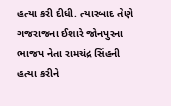હત્યા કરી દીધી. ત્યારબાદ તેણે ગજરાજના ઈશારે જોનપુરના ભાજપ નેતા રામચંદ્ર સિંહની હત્યા કરીને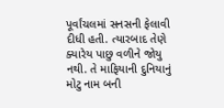પૂર્વાંચલમાં સનસની ફેલાવી દીધી હતી. ત્યારબાદ તેણે ક્યારેય પાછુ વળીને જોયુ નથી. તે માફિયાની દુનિયાનું મોટુ નામ બની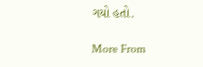ગયો હતો.

More From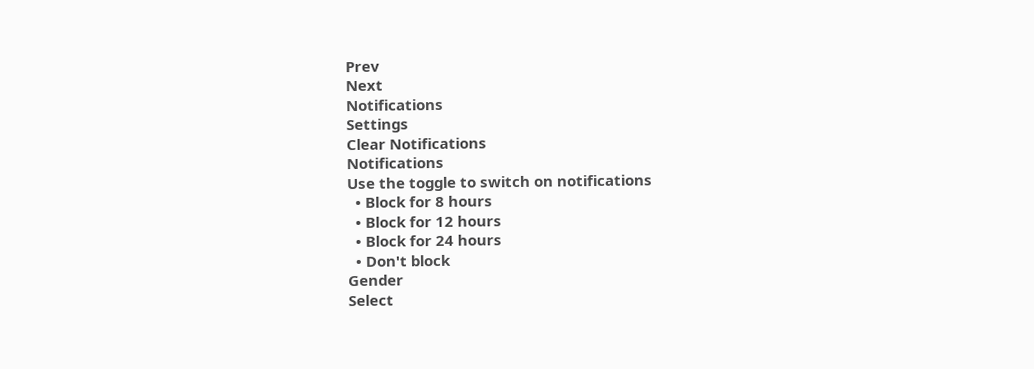Prev
Next
Notifications
Settings
Clear Notifications
Notifications
Use the toggle to switch on notifications
  • Block for 8 hours
  • Block for 12 hours
  • Block for 24 hours
  • Don't block
Gender
Select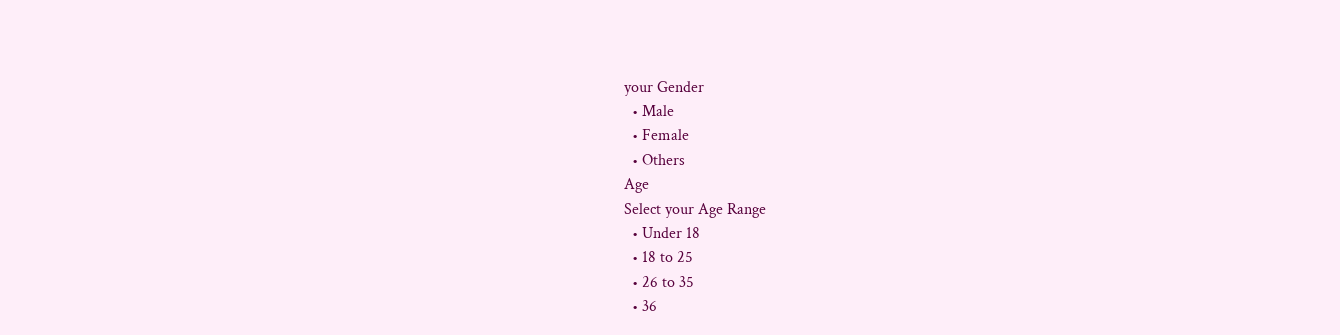your Gender
  • Male
  • Female
  • Others
Age
Select your Age Range
  • Under 18
  • 18 to 25
  • 26 to 35
  • 36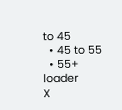to 45
  • 45 to 55
  • 55+
loader
X